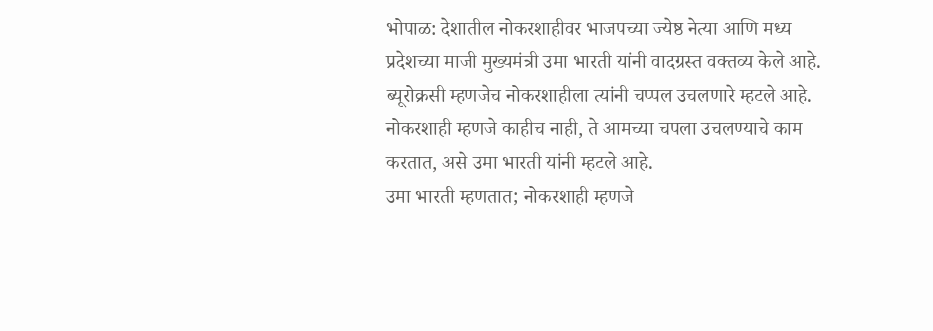भोपाळ: देशातील नोकरशाहीवर भाजपच्या ज्येष्ठ नेत्या आणि मध्य प्रदेशच्या माजी मुख्यमंत्री उमा भारती यांनी वादग्रस्त वक्तव्य केले आहे. ब्यूरोक्रसी म्हणजेच नोकरशाहीला त्यांनी चप्पल उचलणारे म्हटले आहे. नोकरशाही म्हणजे काहीच नाही, ते आमच्या चपला उचलण्याचे काम करतात, असे उमा भारती यांनी म्हटले आहे.
उमा भारती म्हणतात; नोकरशाही म्हणजे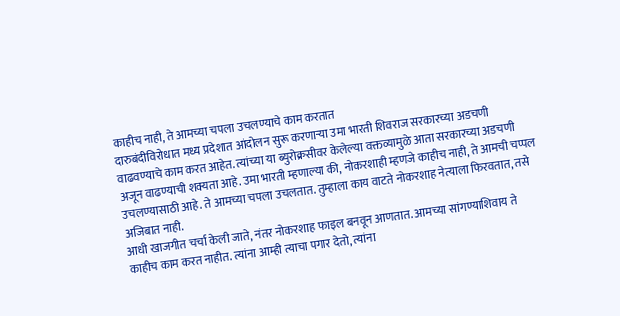काहीच नाही, ते आमच्या चपला उचलण्याचे काम करतात
दारुबंदीविरोधात मध्य प्रदेशात आंदोलन सुरू करणाऱ्या उमा भारती शिवराज सरकारच्या अडचणी वाढवण्याचे काम करत आहेत. त्यांच्या या ब्युरोक्रसीवर केलेल्या वक्तव्यामुळे आता सरकारच्या अडचणी अजून वाढण्याची शक्यता आहे. उमा भारती म्हणाल्या की, नोकरशाही म्हणजे काहीच नाही, ते आमची चप्पल उचलण्यासाठी आहे. ते आमच्या चपला उचलतात. तुम्हाला काय वाटते नोकरशाह नेत्याला फिरवतात, तसे अजिबात नाही.
आधी खाजगीत चर्चा केली जाते, नंतर नोकरशाह फाइल बनवून आणतात. आमच्या सांगण्याशिवाय ते काहीच काम करत नाहीत. त्यांना आम्ही त्याचा पगार देतो, त्यांना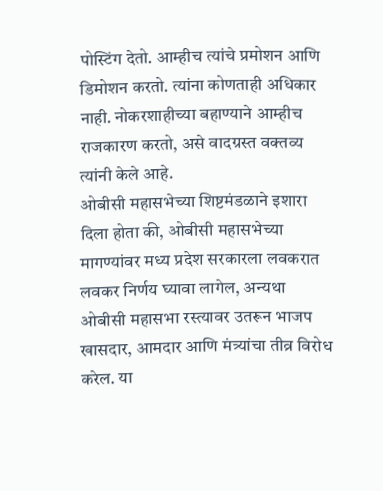पोस्टिंग देतो. आम्हीच त्यांचे प्रमोशन आणि डिमोशन करतो. त्यांना कोणताही अधिकार नाही. नोकरशाहीच्या बहाण्याने आम्हीच राजकारण करतो, असे वादग्रस्त वक्तव्य त्यांनी केले आहे.
ओबीसी महासभेच्या शिष्टमंडळाने इशारा दिला होता की, ओबीसी महासभेच्या मागण्यांवर मध्य प्रदेश सरकारला लवकरात लवकर निर्णय घ्यावा लागेल, अन्यथा ओबीसी महासभा रस्त्यावर उतरून भाजप खासदार, आमदार आणि मंत्र्यांचा तीव्र विरोध करेल. या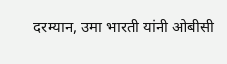दरम्यान, उमा भारती यांनी ओबीसी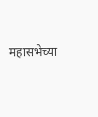महासभेच्या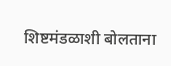शिष्टमंडळाशी बोलताना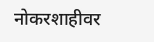नोकरशाहीवर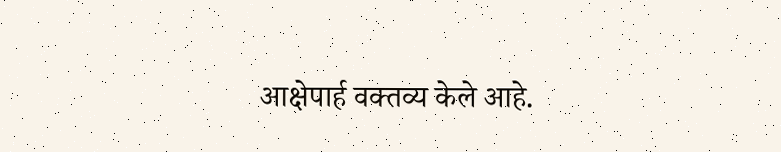आक्षेपार्ह वक्तव्य केले आहे.